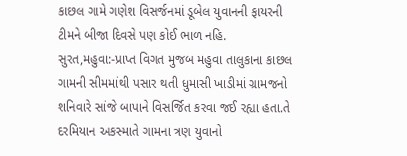કાછલ ગામે ગણેશ વિસર્જનમાં ડૂબેલ યુવાનની ફાયરની ટીમને બીજા દિવસે પણ કોઈ ભાળ નહિ.
સુરત,મહુવા:-પ્રાપ્ત વિગત મુજબ મહુવા તાલુકાના કાછલ ગામની સીમમાંથી પસાર થતી ધુમાસી ખાડીમાં ગ્રામજનો શનિવારે સાંજે બાપાને વિસર્જિત કરવા જઈ રહ્યા હતા.તે દરમિયાન અકસ્માતે ગામના ત્રણ યુવાનો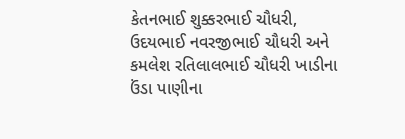કેતનભાઈ શુક્કરભાઈ ચૌધરી, ઉદયભાઈ નવરજીભાઈ ચૌધરી અને કમલેશ રતિલાલભાઈ ચૌધરી ખાડીના ઉંડા પાણીના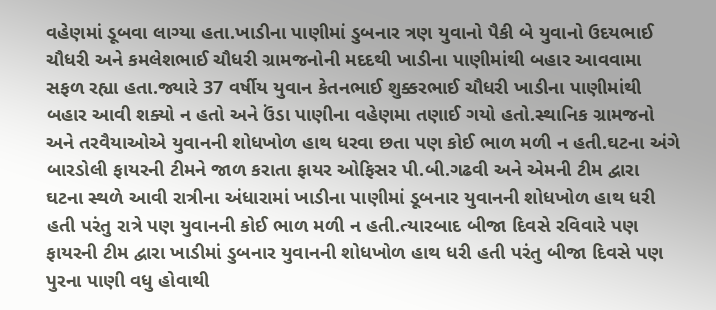વહેણમાં ડૂબવા લાગ્યા હતા.ખાડીના પાણીમાં ડુબનાર ત્રણ યુવાનો પૈકી બે યુવાનો ઉદયભાઈ ચૌધરી અને કમલેશભાઈ ચૌધરી ગ્રામજનોની મદદથી ખાડીના પાણીમાંથી બહાર આવવામા સફળ રહ્યા હતા.જ્યારે 37 વર્ષીય યુવાન કેતનભાઈ શુક્કરભાઈ ચૌધરી ખાડીના પાણીમાંથી બહાર આવી શક્યો ન હતો અને ઉંડા પાણીના વહેણમા તણાઈ ગયો હતો.સ્થાનિક ગ્રામજનો અને તરવૈયાઓએ યુવાનની શોધખોળ હાથ ધરવા છતા પણ કોઈ ભાળ મળી ન હતી.ઘટના અંગે બારડોલી ફાયરની ટીમને જાળ કરાતા ફાયર ઓફિસર પી.બી.ગઢવી અને એમની ટીમ દ્વારા ઘટના સ્થળે આવી રાત્રીના અંધારામાં ખાડીના પાણીમાં ડૂબનાર યુવાનની શોધખોળ હાથ ધરી હતી પરંતુ રાત્રે પણ યુવાનની કોઈ ભાળ મળી ન હતી.ત્યારબાદ બીજા દિવસે રવિવારે પણ ફાયરની ટીમ દ્વારા ખાડીમાં ડુબનાર યુવાનની શોધખોળ હાથ ધરી હતી પરંતુ બીજા દિવસે પણ પુરના પાણી વધુ હોવાથી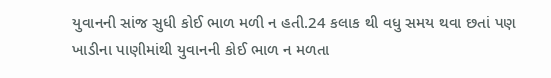યુવાનની સાંજ સુધી કોઈ ભાળ મળી ન હતી.24 કલાક થી વધુ સમય થવા છતાં પણ ખાડીના પાણીમાંથી યુવાનની કોઈ ભાળ ન મળતા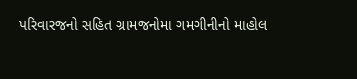પરિવારજનો સહિત ગ્રામજનોમા ગમગીનીનો માહોલ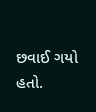છવાઈ ગયો હતો.